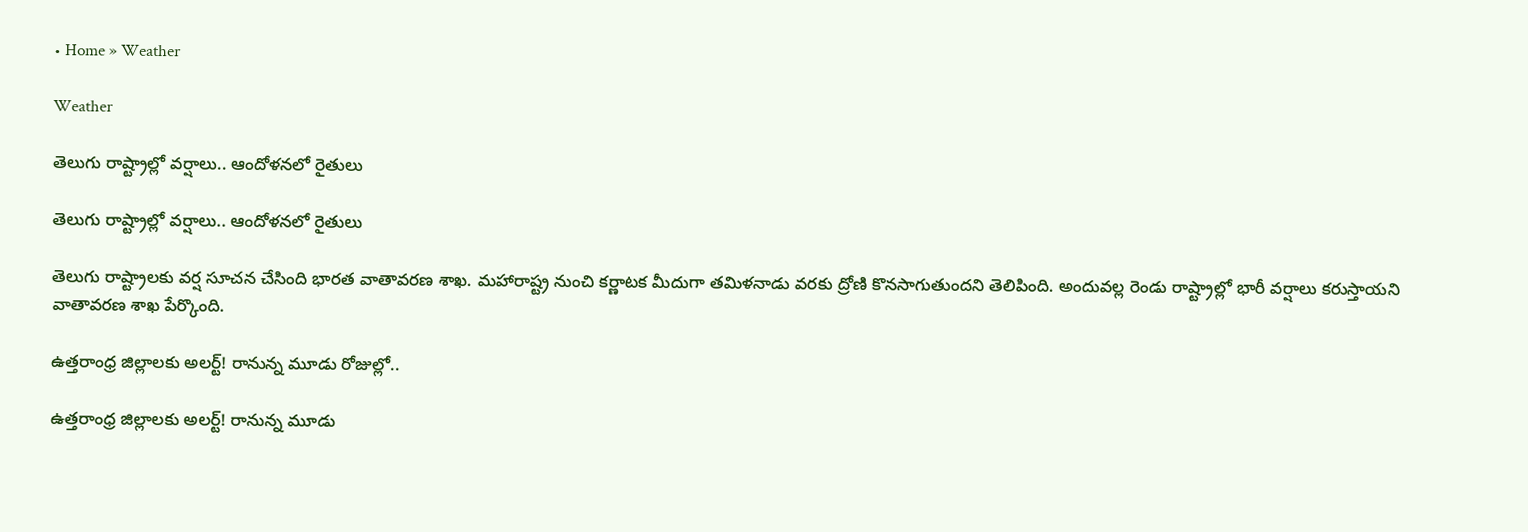• Home » Weather

Weather

తెలుగు రాష్ట్రాల్లో వర్షాలు.. ఆందోళనలో రైతులు

తెలుగు రాష్ట్రాల్లో వర్షాలు.. ఆందోళనలో రైతులు

తెలుగు రాష్ట్రాలకు వర్ష సూచన చేసింది భారత వాతావరణ శాఖ. మహారాష్ట్ర నుంచి కర్ణాటక మీదుగా తమిళనాడు వరకు ద్రోణి కొనసాగుతుందని తెలిపింది. అందువల్ల రెండు రాష్ట్రాల్లో భారీ వర్షాలు కరుస్తాయని వాతావరణ శాఖ పేర్కొంది.

ఉత్తరాంధ్ర జిల్లాలకు అలర్ట్! రానున్న మూడు రోజుల్లో..

ఉత్తరాంధ్ర జిల్లాలకు అలర్ట్! రానున్న మూడు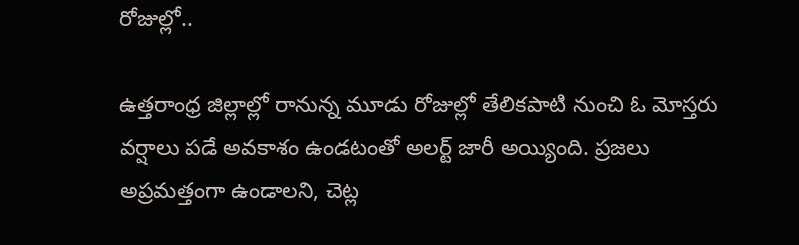రోజుల్లో..

ఉత్తరాంధ్ర జిల్లాల్లో రానున్న మూడు రోజుల్లో తేలికపాటి నుంచి ఓ మోస్తరు వర్షాలు పడే అవకాశం ఉండటంతో అలర్ట్ జారీ అయ్యింది. ప్రజలు అప్రమత్తంగా ఉండాలని, చెట్ల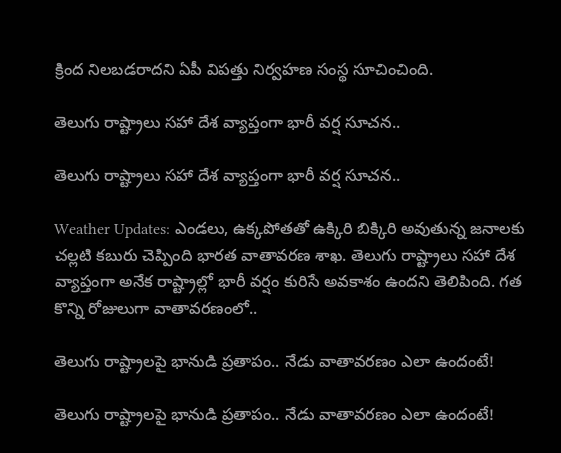క్రింద నిలబడరాదని ఏపీ విపత్తు నిర్వహణ సంస్థ సూచించింది.

తెలుగు రాష్ట్రాలు సహా దేశ వ్యాప్తంగా భారీ వర్ష సూచన..

తెలుగు రాష్ట్రాలు సహా దేశ వ్యాప్తంగా భారీ వర్ష సూచన..

Weather Updates: ఎండలు, ఉక్కపోతతో ఉక్కిరి బిక్కిరి అవుతున్న జనాలకు చల్లటి కబురు చెప్పింది భారత వాతావరణ శాఖ. తెలుగు రాష్ట్రాలు సహా దేశ వ్యాప్తంగా అనేక రాష్ట్రాల్లో భారీ వర్షం కురిసే అవకాశం ఉందని తెలిపింది. గత కొన్ని రోజులుగా వాతావరణంలో..

తెలుగు రాష్ట్రాలపై భానుడి ప్రతాపం.. నేడు వాతావరణం ఎలా ఉందంటే!

తెలుగు రాష్ట్రాలపై భానుడి ప్రతాపం.. నేడు వాతావరణం ఎలా ఉందంటే!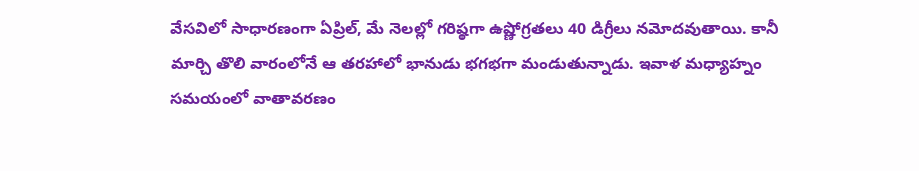వేసవిలో సాధారణంగా ఏప్రిల్, మే నెలల్లో గరిష్ఠగా ఉష్ణోగ్రతలు 40 డిగ్రీలు నమోదవుతాయి. కానీ మార్చి తొలి వారంలోనే ఆ తరహాలో భానుడు భగభగా మండుతున్నాడు. ఇవాళ మధ్యాహ్నం సమయంలో వాతావరణం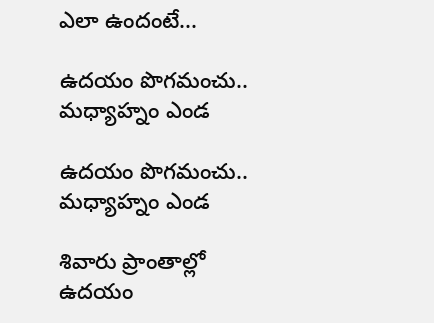ఎలా ఉందంటే...

ఉదయం పొగమంచు.. మధ్యాహ్నం ఎండ

ఉదయం పొగమంచు.. మధ్యాహ్నం ఎండ

శివారు ప్రాంతాల్లో ఉదయం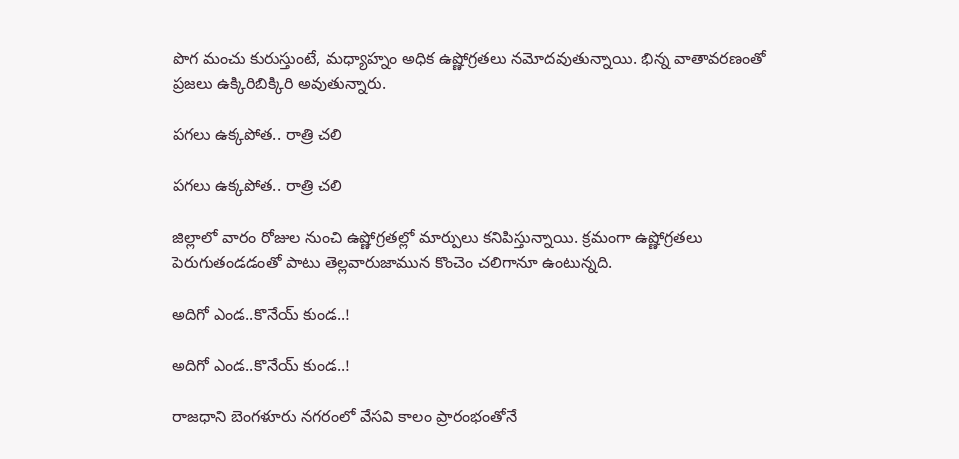పొగ మంచు కురుస్తుంటే, మధ్యాహ్నం అధిక ఉష్ణోగ్రతలు నమోదవుతున్నాయి. భిన్న వాతావరణంతో ప్రజలు ఉక్కిరిబిక్కిరి అవుతున్నారు.

పగలు ఉక్కపోత.. రాత్రి చలి

పగలు ఉక్కపోత.. రాత్రి చలి

జిల్లాలో వారం రోజుల నుంచి ఉష్ణోగ్రతల్లో మార్పులు కనిపిస్తున్నాయి. క్రమంగా ఉష్ణోగ్రతలు పెరుగుతండడంతో పాటు తెల్లవారుజామున కొంచెం చలిగానూ ఉంటున్నది.

అదిగో ఎండ..కొనేయ్‌ కుండ..!

అదిగో ఎండ..కొనేయ్‌ కుండ..!

రాజధాని బెంగళూరు నగరంలో వేసవి కాలం ప్రారంభంతోనే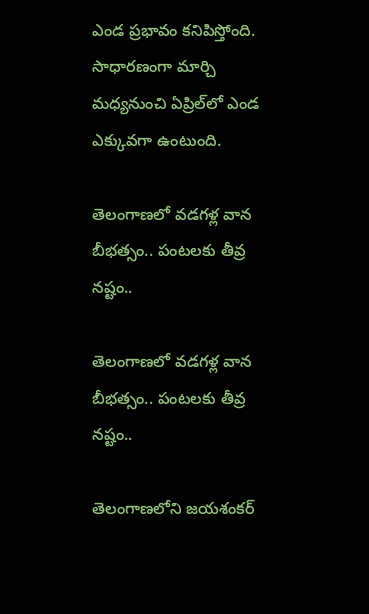ఎండ ప్రభావం కనిపిస్తోంది. సాధారణంగా మార్చి మధ్యనుంచి ఏప్రిల్‌లో ఎండ ఎక్కువగా ఉంటుంది.

తెలంగాణలో వడగళ్ల వాన బీభత్సం.. పంటలకు తీవ్ర నష్టం..

తెలంగాణలో వడగళ్ల వాన బీభత్సం.. పంటలకు తీవ్ర నష్టం..

తెలంగాణలోని జయశంకర్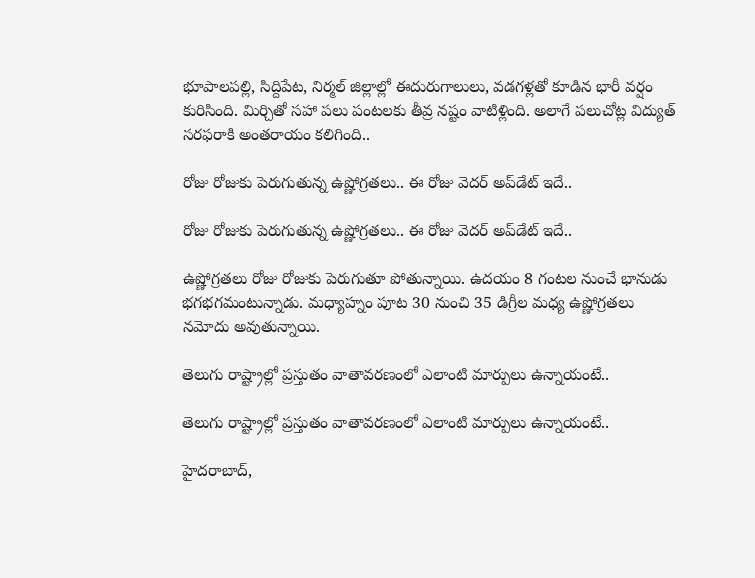భూపాలపల్లి, సిద్దిపేట, నిర్మల్ జిల్లాల్లో ఈదురుగాలులు, వడగళ్లతో కూడిన భారీ వర్షం కురిసింది. మిర్చితో సహా పలు పంటలకు తీవ్ర నష్టం వాటిళ్లింది. అలాగే పలుచోట్ల విద్యుత్ సరఫరాకి అంతరాయం కలిగింది..

రోజు రోజుకు పెరుగుతున్న ఉష్ణోగ్రతలు.. ఈ రోజు వెదర్ అప్‌డేట్ ఇదే..

రోజు రోజుకు పెరుగుతున్న ఉష్ణోగ్రతలు.. ఈ రోజు వెదర్ అప్‌డేట్ ఇదే..

ఉష్ణోగ్రతలు రోజు రోజుకు పెరుగుతూ పోతున్నాయి. ఉదయం 8 గంటల నుంచే భానుడు భగభగమంటున్నాడు. మధ్యాహ్నం పూట 30 నుంచి 35 డిగ్రీల మధ్య ఉష్ణోగ్రతలు నమోదు అవుతున్నాయి.

తెలుగు రాష్ట్రాల్లో ప్రస్తుతం వాతావరణంలో ఎలాంటి మార్పులు ఉన్నాయంటే..

తెలుగు రాష్ట్రాల్లో ప్రస్తుతం వాతావరణంలో ఎలాంటి మార్పులు ఉన్నాయంటే..

హైదరాబాద్,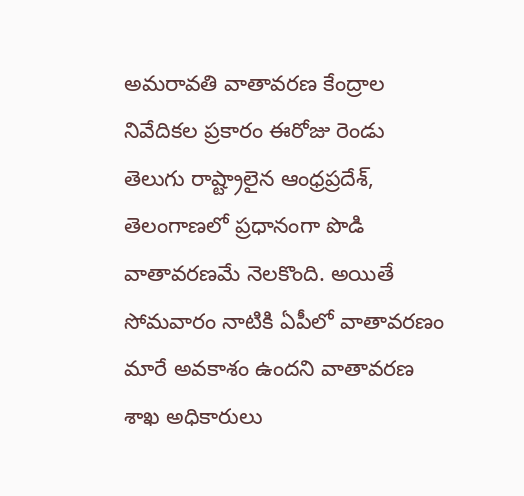అమరావతి వాతావరణ కేంద్రాల నివేదికల ప్రకారం ఈరోజు రెండు తెలుగు రాష్ట్రాలైన ఆంధ్రప్రదేశ్, తెలంగాణలో ప్రధానంగా పొడి వాతావరణమే నెలకొంది. అయితే సోమవారం నాటికి ఏపీలో వాతావరణం మారే అవకాశం ఉందని వాతావరణ శాఖ అధికారులు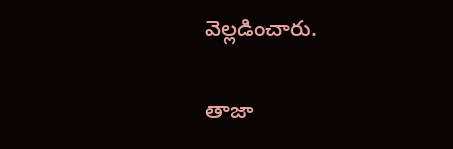వెల్లడించారు.

తాజా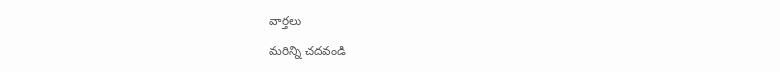వార్తలు

మరిన్ని చదవండి